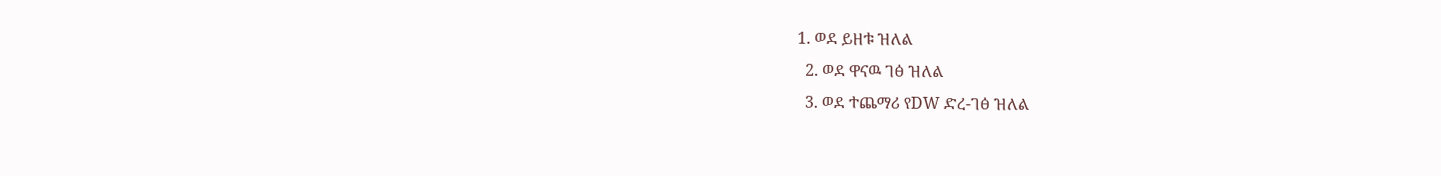1. ወደ ይዘቱ ዝለል
  2. ወደ ዋናዉ ገፅ ዝለል
  3. ወደ ተጨማሪ የDW ድረ-ገፅ ዝለል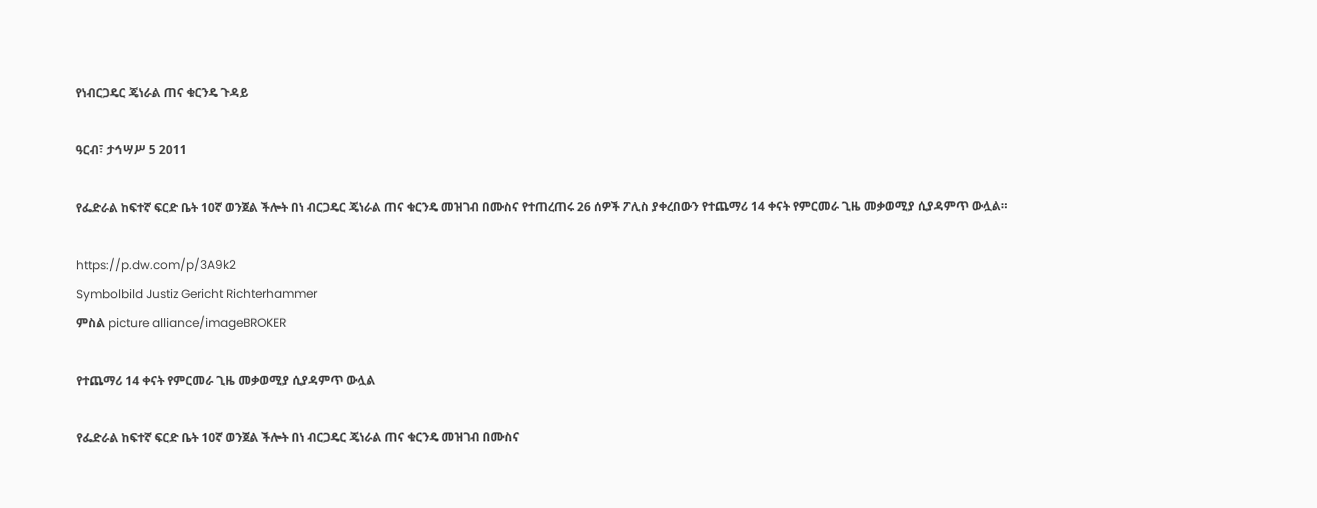የነብርጋዴር ጄነራል ጠና ቁርንዴ ጉዳይ

ዓርብ፣ ታኅሣሥ 5 2011

የፌድራል ከፍተኛ ፍርድ ቤት 10ኛ ወንጀል ችሎት በነ ብርጋዴር ጄነራል ጠና ቁርንዴ መዝገብ በሙስና የተጠረጠሩ 26 ሰዎች ፖሊስ ያቀረበውን የተጨማሪ 14 ቀናት የምርመራ ጊዜ መቃወሚያ ሲያዳምጥ ውሏል።

https://p.dw.com/p/3A9k2
Symbolbild Justiz Gericht Richterhammer
ምስል picture alliance/imageBROKER

የተጨማሪ 14 ቀናት የምርመራ ጊዜ መቃወሚያ ሲያዳምጥ ውሏል

የፌድራል ከፍተኛ ፍርድ ቤት 10ኛ ወንጀል ችሎት በነ ብርጋዴር ጄነራል ጠና ቁርንዴ መዝገብ በሙስና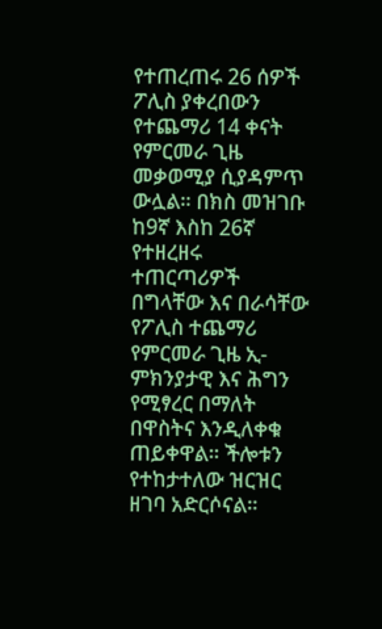የተጠረጠሩ 26 ሰዎች ፖሊስ ያቀረበውን የተጨማሪ 14 ቀናት የምርመራ ጊዜ መቃወሚያ ሲያዳምጥ ውሏል። በክስ መዝገቡ ከ9ኛ እስከ 26ኛ የተዘረዘሩ ተጠርጣሪዎች በግላቸው እና በራሳቸው የፖሊስ ተጨማሪ የምርመራ ጊዜ ኢ-ምክንያታዊ እና ሕግን የሚፃረር በማለት በዋስትና እንዲለቀቁ ጠይቀዋል። ችሎቱን የተከታተለው ዝርዝር ዘገባ አድርሶናል።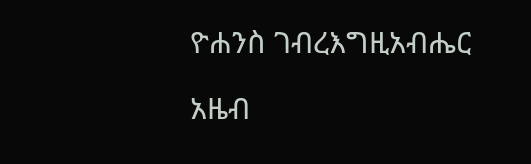ዮሐንስ ገብረእግዚአብሔር

አዜብ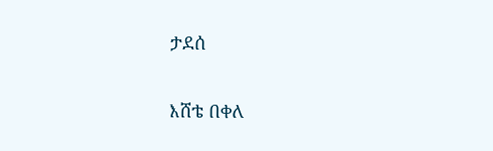ታደሰ

እሸቴ በቀለ